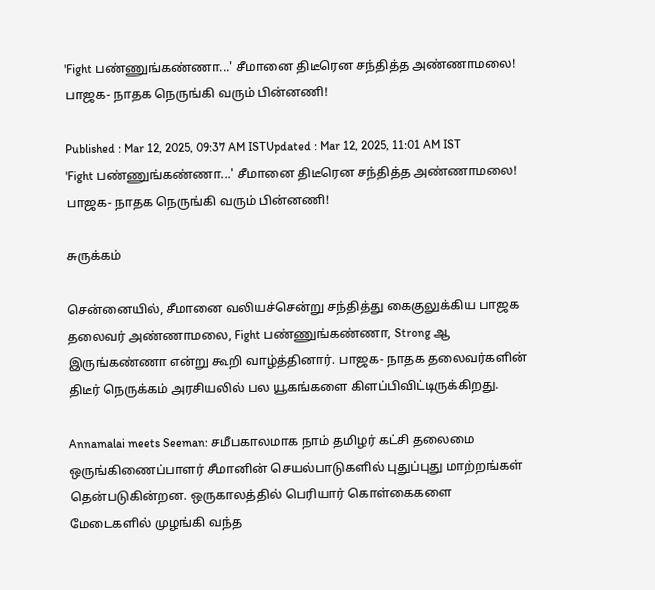'Fight பண்ணுங்கண்ணா...' சீமானை திடீரென சந்தித்த அண்ணாமலை! பாஜக- நாதக நெருங்கி வரும் பின்னணி!

Published : Mar 12, 2025, 09:37 AM ISTUpdated : Mar 12, 2025, 11:01 AM IST
'Fight பண்ணுங்கண்ணா...' சீமானை திடீரென சந்தித்த அண்ணாமலை! பாஜக- நாதக நெருங்கி வரும் பின்னணி!

சுருக்கம்

சென்னையில், சீமானை வலியச்சென்று சந்தித்து கைகுலுக்கிய பாஜக தலைவர் அண்ணாமலை, Fight பண்ணுங்கண்ணா, Strong ஆ இருங்கண்ணா என்று கூறி வாழ்த்தினார். பாஜக- நாதக தலைவர்களின் திடீர் நெருக்கம் அரசியலில் பல யூகங்களை கிளப்பிவிட்டிருக்கிறது.

Annamalai meets Seeman: சமீபகாலமாக நாம் தமிழர் கட்சி தலைமை ஒருங்கிணைப்பாளர் சீமானின் செயல்பாடுகளில் புதுப்புது மாற்றங்கள் தென்படுகின்றன. ஒருகாலத்தில் பெரியார் கொள்கைகளை மேடைகளில் முழங்கி வந்த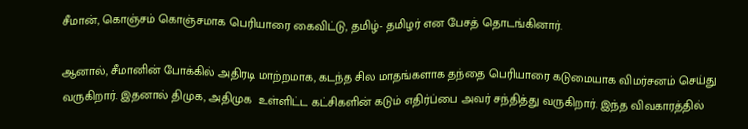சீமான், கொஞ்சம் கொஞ்சமாக பெரியாரை கைவிட்டு, தமிழ்- தமிழர் என பேசத் தொடங்கினார்.

ஆனால், சீமானின் போக்கில் அதிரடி மாற்றமாக, கடந்த சில மாதங்களாக தந்தை பெரியாரை கடுமையாக விமர்சனம் செய்து வருகிறார். இதனால் திமுக, அதிமுக  உள்ளிட்ட கட்சிகளின் கடும் எதிர்ப்பை அவர் சந்தித்து வருகிறார். இந்த விவகாரத்தில்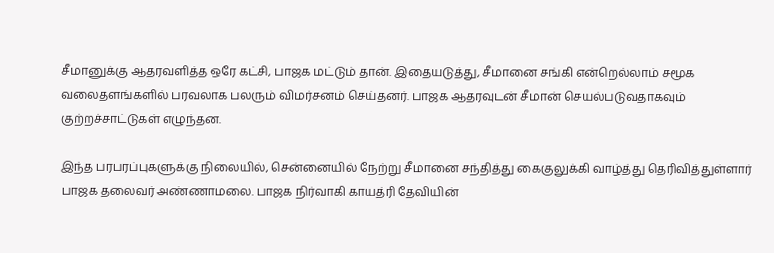சீமானுக்கு ஆதரவளித்த ஒரே கட்சி, பாஜக மட்டும் தான். இதையடுத்து, சீமானை சங்கி என்றெல்லாம் சமூக வலைதளங்களில் பரவலாக பலரும் விமர்சனம் செய்தனர். பாஜக ஆதரவுடன் சீமான் செயல்படுவதாகவும் குற்றச்சாட்டுகள் எழுந்தன.

இந்த பரபரப்புகளுக்கு நிலையில், சென்னையில் நேற்று சீமானை சந்தித்து கைகுலுக்கி வாழ்த்து தெரிவித்துள்ளார் பாஜக தலைவர் அண்ணாமலை. பாஜக நிர்வாகி காயத்ரி தேவியின்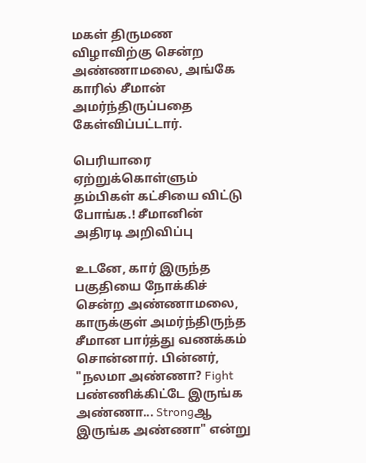மகள் திருமண விழாவிற்கு சென்ற அண்ணாமலை, அங்கே காரில் சீமான் அமர்ந்திருப்பதை கேள்விப்பட்டார்.

பெரியாரை ஏற்றுக்கொள்ளும் தம்பிகள் கட்சியை விட்டு போங்க.! சீமானின் அதிரடி அறிவிப்பு

உடனே, கார் இருந்த பகுதியை நோக்கிச் சென்ற அண்ணாமலை, காருக்குள் அமர்ந்திருந்த சீமான பார்த்து வணக்கம் சொன்னார். பின்னர், "நலமா அண்ணா? Fight பண்ணிக்கிட்டே இருங்க அண்ணா... Strongஆ இருங்க அண்ணா" என்று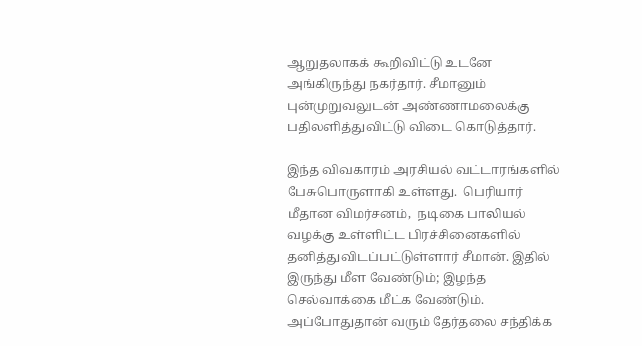ஆறுதலாகக் கூறிவிட்டு உடனே அங்கிருந்து நகர்தார். சீமானும் புன்முறுவலுடன் அண்ணாமலைக்கு பதிலளித்துவிட்டு விடை கொடுத்தார்.

இந்த விவகாரம் அரசியல் வட்டாரங்களில் பேசுபொருளாகி உள்ளது.  பெரியார் மீதான விமர்சனம்,  நடிகை பாலியல் வழக்கு உள்ளிட்ட பிரச்சினைகளில் தனித்துவிடப்பட்டுள்ளார் சீமான். இதில் இருந்து மீள வேண்டும்; இழந்த செல்வாக்கை மீட்க வேண்டும். அப்போதுதான் வரும் தேர்தலை சந்திக்க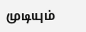முடியும்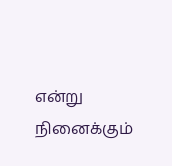என்று நினைக்கும்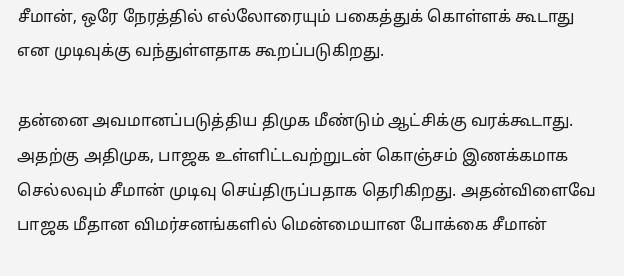சீமான், ஒரே நேரத்தில் எல்லோரையும் பகைத்துக் கொள்ளக் கூடாது என முடிவுக்கு வந்துள்ளதாக கூறப்படுகிறது.

தன்னை அவமானப்படுத்திய திமுக மீண்டும் ஆட்சிக்கு வரக்கூடாது. அதற்கு அதிமுக, பாஜக உள்ளிட்டவற்றுடன் கொஞ்சம் இணக்கமாக செல்லவும் சீமான் முடிவு செய்திருப்பதாக தெரிகிறது. அதன்விளைவே பாஜக மீதான விமர்சனங்களில் மென்மையான போக்கை சீமான்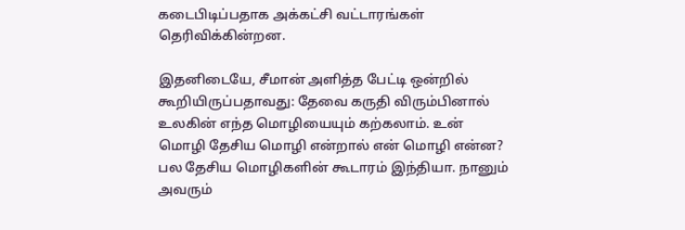கடைபிடிப்பதாக அக்கட்சி வட்டாரங்கள் தெரிவிக்கின்றன.

இதனிடையே, சீமான் அளித்த பேட்டி ஒன்றில் கூறியிருப்பதாவது: தேவை கருதி விரும்பினால் உலகின் எந்த மொழியையும் கற்கலாம். உன் மொழி தேசிய மொழி என்றால் என் மொழி என்ன? பல தேசிய மொழிகளின் கூடாரம் இந்தியா. நானும் அவரும்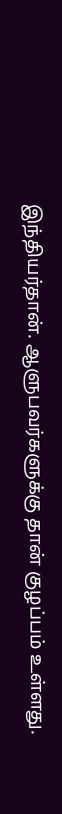இந்தியர்தான். ஆளுபவர்களுக்கு தான் குழப்பம் உள்ளது.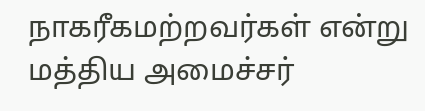நாகரீகமற்றவர்கள் என்று மத்திய அமைச்சர்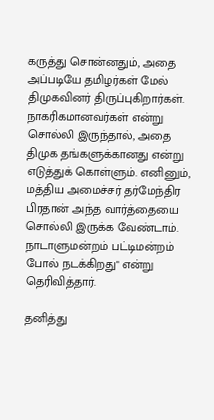கருத்து சொன்னதும், அதை அப்படியே தமிழர்கள் மேல் திமுகவினர் திருப்புகிறார்கள். நாகரிகமானவர்கள் என்று சொல்லி இருந்தால், அதை திமுக தங்களுக்கானது என்று எடுத்துக் கொள்ளும். எனினும், மத்திய அமைச்சர் தர்மேந்திர பிரதான் அந்த வார்த்தையை சொல்லி இருக்க வேண்டாம். நாடாளுமன்றம் பட்டிமன்றம் போல் நடக்கிறது" என்று தெரிவித்தார்.

தனித்து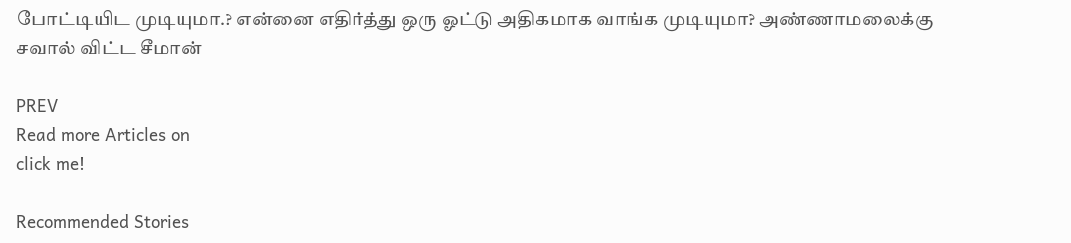போட்டியிட முடியுமா.? என்னை எதிர்த்து ஒரு ஓட்டு அதிகமாக வாங்க முடியுமா? அண்ணாமலைக்கு சவால் விட்ட சீமான்

PREV
Read more Articles on
click me!

Recommended Stories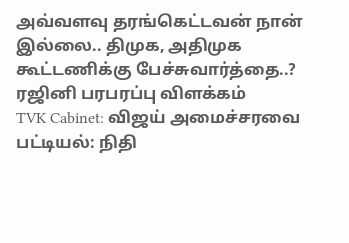அவ்வளவு தரங்கெட்டவன் நான் இல்லை.. திமுக, அதிமுக கூட்டணிக்கு பேச்சுவார்த்தை..? ரஜினி பரபரப்பு விளக்கம்
TVK Cabinet: விஜய் அமைச்சரவை பட்டியல்: நிதி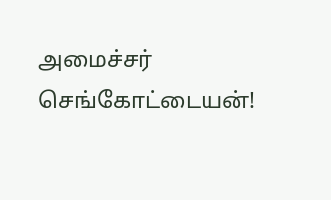அமைச்சர் செங்கோட்டையன்!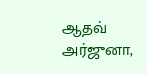ஆதவ் அர்ஜுனா,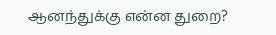ஆனந்துக்கு என்ன துறை?